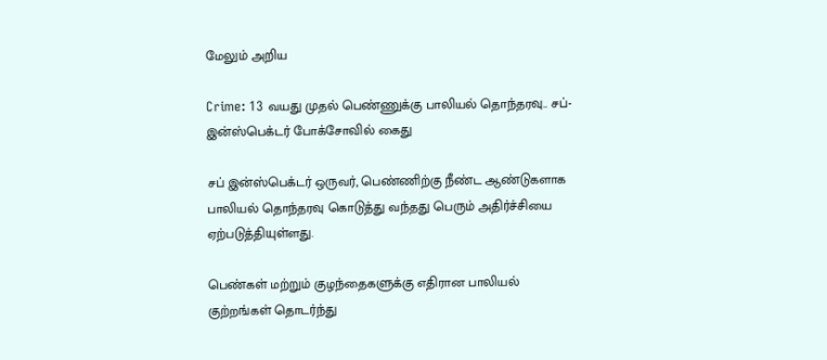மேலும் அறிய

Crime: 13 வயது முதல் பெண்ணுக்கு பாலியல் தொந்தரவு.. சப்-இன்ஸ்பெக்டர் போக்சோவில் கைது

சப் இன்ஸ்பெக்டர் ஒருவர், பெண்ணிற்கு நீண்ட ஆண்டுகளாக பாலியல் தொந்தரவு கொடுத்து வந்தது பெரும் அதிர்ச்சியை ஏற்படுத்தியுள்ளது.

பெண்கள் மற்றும் குழந்தைகளுக்கு எதிரான பாலியல் குற்றங்கள் தொடர்ந்து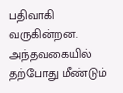பதிவாகி வருகின்றன. அந்தவகையில் தற்போது மீண்டும்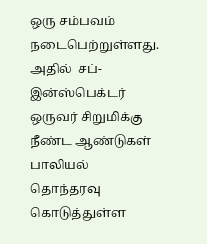ஒரு சம்பவம் நடைபெற்றுள்ளது. அதில்  சப்-இன்ஸ்பெக்டர் ஒருவர் சிறுமிக்கு நீண்ட ஆண்டுகள் பாலியல் தொந்தரவு கொடுத்துள்ள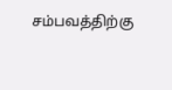சம்பவத்திற்கு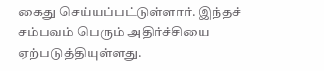கைது செய்யப்பட்டுள்ளார். இந்தச் சம்பவம் பெரும் அதிர்ச்சியை ஏற்படுத்தியுள்ளது.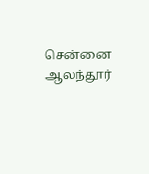சென்னை ஆலந்தூர்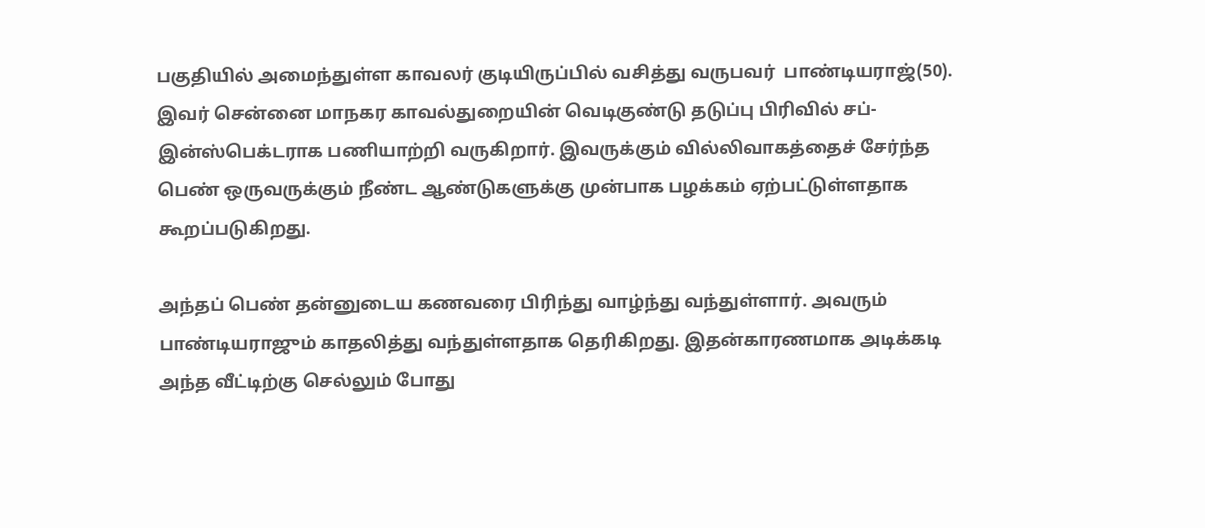பகுதியில் அமைந்துள்ள காவலர் குடியிருப்பில் வசித்து வருபவர்  பாண்டியராஜ்(50). இவர் சென்னை மாநகர காவல்துறையின் வெடிகுண்டு தடுப்பு பிரிவில் சப்-இன்ஸ்பெக்டராக பணியாற்றி வருகிறார். இவருக்கும் வில்லிவாகத்தைச் சேர்ந்த பெண் ஒருவருக்கும் நீண்ட ஆண்டுகளுக்கு முன்பாக பழக்கம் ஏற்பட்டுள்ளதாக கூறப்படுகிறது.

அந்தப் பெண் தன்னுடைய கணவரை பிரிந்து வாழ்ந்து வந்துள்ளார். அவரும் பாண்டியராஜும் காதலித்து வந்துள்ளதாக தெரிகிறது. இதன்காரணமாக அடிக்கடி அந்த வீட்டிற்கு செல்லும் போது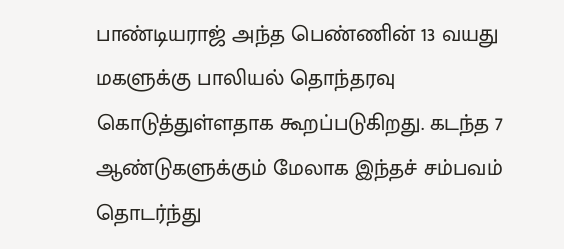பாண்டியராஜ் அந்த பெண்ணின் 13 வயது மகளுக்கு பாலியல் தொந்தரவு கொடுத்துள்ளதாக கூறப்படுகிறது. கடந்த 7 ஆண்டுகளுக்கும் மேலாக இந்தச் சம்பவம் தொடர்ந்து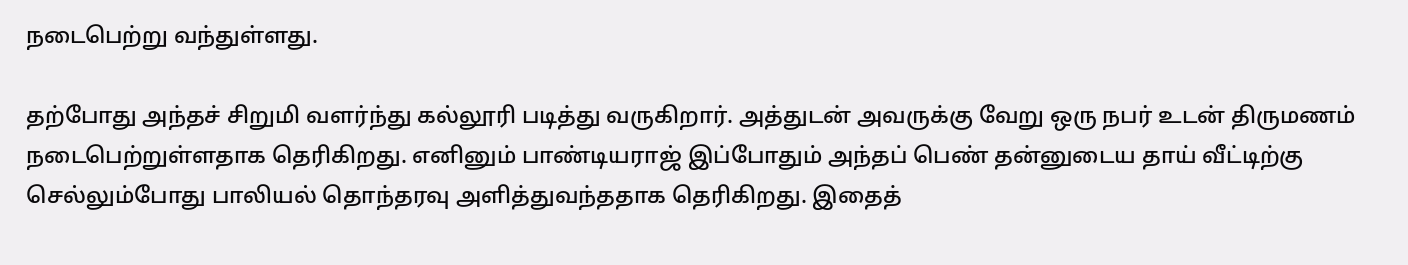நடைபெற்று வந்துள்ளது.

தற்போது அந்தச் சிறுமி வளர்ந்து கல்லூரி படித்து வருகிறார். அத்துடன் அவருக்கு வேறு ஒரு நபர் உடன் திருமணம் நடைபெற்றுள்ளதாக தெரிகிறது. எனினும் பாண்டியராஜ் இப்போதும் அந்தப் பெண் தன்னுடைய தாய் வீட்டிற்கு செல்லும்போது பாலியல் தொந்தரவு அளித்துவந்ததாக தெரிகிறது. இதைத்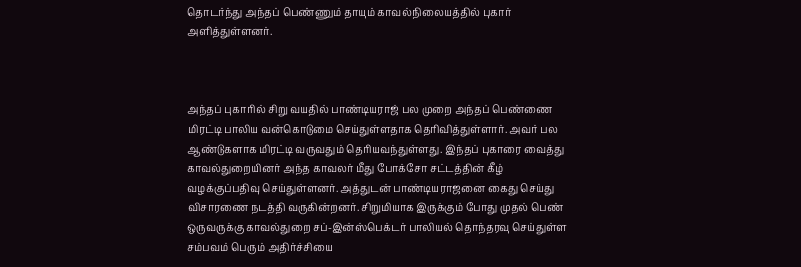தொடர்ந்து அந்தப் பெண்ணும் தாயும் காவல்நிலையத்தில் புகார் அளித்துள்ளனர்.



அந்தப் புகாரில் சிறு வயதில் பாண்டியராஜ் பல முறை அந்தப் பெண்ணை மிரட்டி பாலிய வன்கொடுமை செய்துள்ளதாக தெரிவித்துள்ளார். அவர் பல ஆண்டுகளாக மிரட்டி வருவதும் தெரியவந்துள்ளது. இந்தப் புகாரை வைத்து காவல்துறையினர் அந்த காவலர் மீது போக்சோ சட்டத்தின் கீழ் வழக்குப்பதிவு செய்துள்ளனர். அத்துடன் பாண்டியராஜனை கைது செய்து விசாரணை நடத்தி வருகின்றனர். சிறுமியாக இருக்கும் போது முதல் பெண் ஒருவருக்கு காவல்துறை சப்-இன்ஸ்பெக்டர் பாலியல் தொந்தரவு செய்துள்ள சம்பவம் பெரும் அதிர்ச்சியை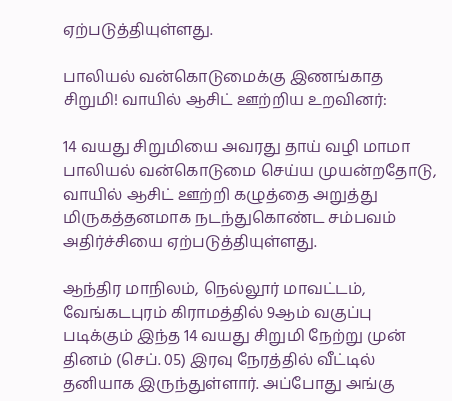ஏற்படுத்தியுள்ளது.

பாலியல் வன்கொடுமைக்கு இணங்காத சிறுமி! வாயில் ஆசிட் ஊற்றிய உறவினர்:

14 வயது சிறுமியை அவரது தாய் வழி மாமா பாலியல் வன்கொடுமை செய்ய முயன்றதோடு, வாயில் ஆசிட் ஊற்றி கழுத்தை அறுத்து மிருகத்தனமாக நடந்துகொண்ட சம்பவம் அதிர்ச்சியை ஏற்படுத்தியுள்ளது.

ஆந்திர மாநிலம், நெல்லூர் மாவட்டம்,  வேங்கடபுரம் கிராமத்தில் 9ஆம் வகுப்பு படிக்கும் இந்த 14 வயது சிறுமி நேற்று முன் தினம் (செப். 05) இரவு நேரத்தில் வீட்டில் தனியாக இருந்துள்ளார். அப்போது அங்கு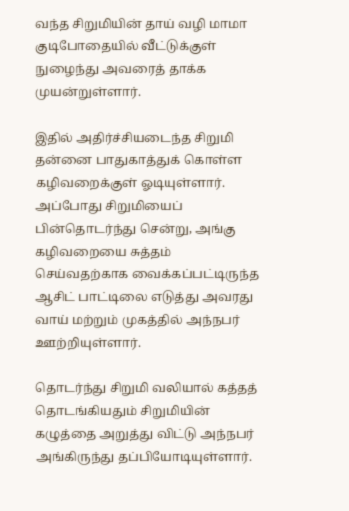வந்த சிறுமியின் தாய் வழி மாமா குடிபோதையில் வீட்டுக்குள் நுழைந்து அவரைத் தாக்க முயன்றுள்ளார்.

இதில் அதிர்ச்சியடைந்த சிறுமி தன்னை பாதுகாத்துக் கொள்ள கழிவறைக்குள் ஓடியுள்ளார். அப்போது சிறுமியைப் பின்தொடர்ந்து சென்று, அங்கு கழிவறையை சுத்தம் செய்வதற்காக வைக்கப்பட்டிருந்த ஆசிட் பாட்டிலை எடுத்து அவரது வாய் மற்றும் முகத்தில் அந்நபர் ஊற்றியுள்ளார்.

தொடர்ந்து சிறுமி வலியால் கத்தத் தொடங்கியதும் சிறுமியின் கழுத்தை அறுத்து விட்டு அந்நபர் அங்கிருந்து தப்பியோடியுள்ளார்.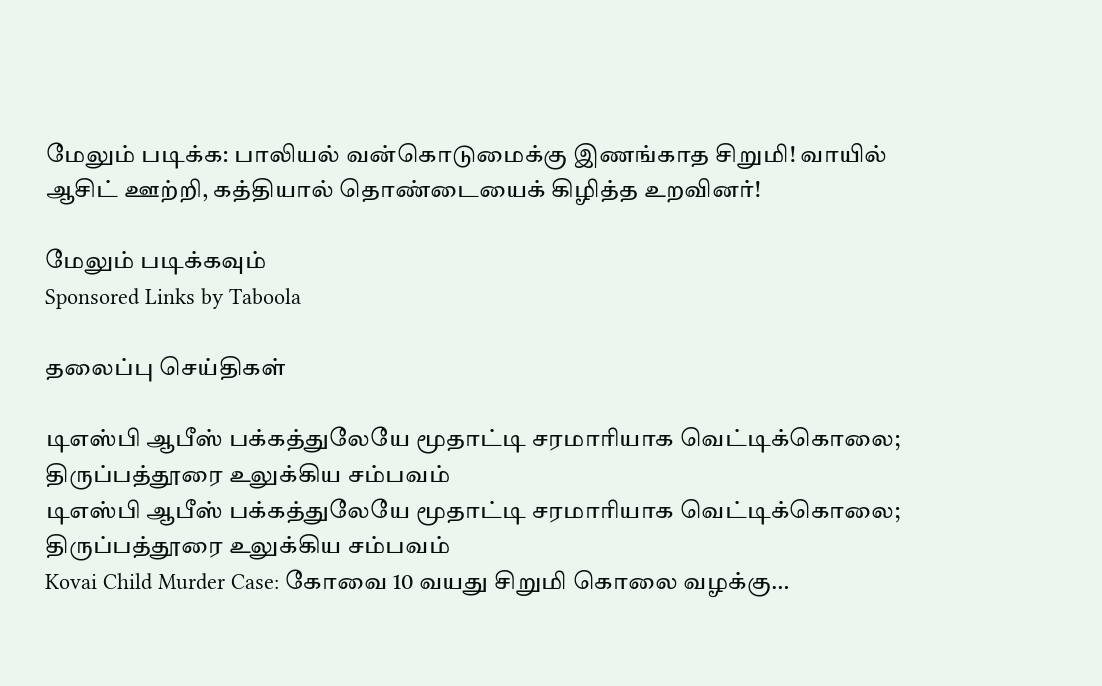மேலும் படிக்க: பாலியல் வன்கொடுமைக்கு இணங்காத சிறுமி! வாயில் ஆசிட் ஊற்றி, கத்தியால் தொண்டையைக் கிழித்த உறவினர்!

மேலும் படிக்கவும்
Sponsored Links by Taboola

தலைப்பு செய்திகள்

டிஎஸ்பி ஆபீஸ் பக்கத்துலேயே மூதாட்டி சரமாரியாக வெட்டிக்கொலை; திருப்பத்தூரை உலுக்கிய சம்பவம்
டிஎஸ்பி ஆபீஸ் பக்கத்துலேயே மூதாட்டி சரமாரியாக வெட்டிக்கொலை; திருப்பத்தூரை உலுக்கிய சம்பவம்
Kovai Child Murder Case: கோவை 10 வயது சிறுமி கொலை வழக்கு…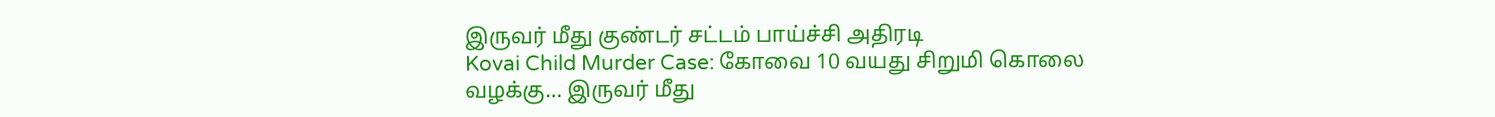இருவர் மீது குண்டர் சட்டம் பாய்ச்சி அதிரடி
Kovai Child Murder Case: கோவை 10 வயது சிறுமி கொலை வழக்கு… இருவர் மீது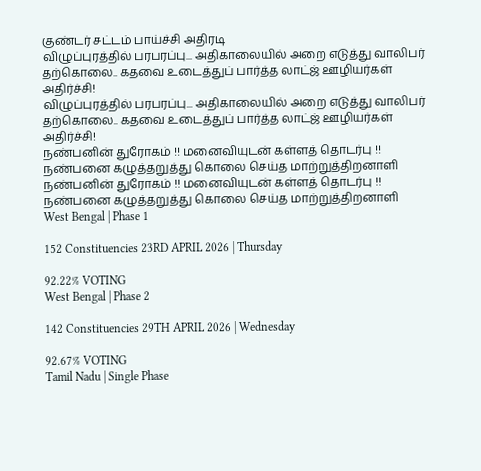குண்டர் சட்டம் பாய்ச்சி அதிரடி
விழுப்புரத்தில் பரபரப்பு... அதிகாலையில் அறை எடுத்து வாலிபர் தற்கொலை.. கதவை உடைத்துப் பார்த்த லாட்ஜ் ஊழியர்கள் அதிர்ச்சி!
விழுப்புரத்தில் பரபரப்பு... அதிகாலையில் அறை எடுத்து வாலிபர் தற்கொலை.. கதவை உடைத்துப் பார்த்த லாட்ஜ் ஊழியர்கள் அதிர்ச்சி!
நண்பனின் துரோகம் !! மனைவியுடன் கள்ளத் தொடர்பு !! நண்பனை கழுத்தறுத்து கொலை செய்த மாற்றுத்திறனாளி
நண்பனின் துரோகம் !! மனைவியுடன் கள்ளத் தொடர்பு !! நண்பனை கழுத்தறுத்து கொலை செய்த மாற்றுத்திறனாளி
West Bengal | Phase 1

152 Constituencies 23RD APRIL 2026 | Thursday

92.22% VOTING
West Bengal | Phase 2

142 Constituencies 29TH APRIL 2026 | Wednesday

92.67% VOTING
Tamil Nadu | Single Phase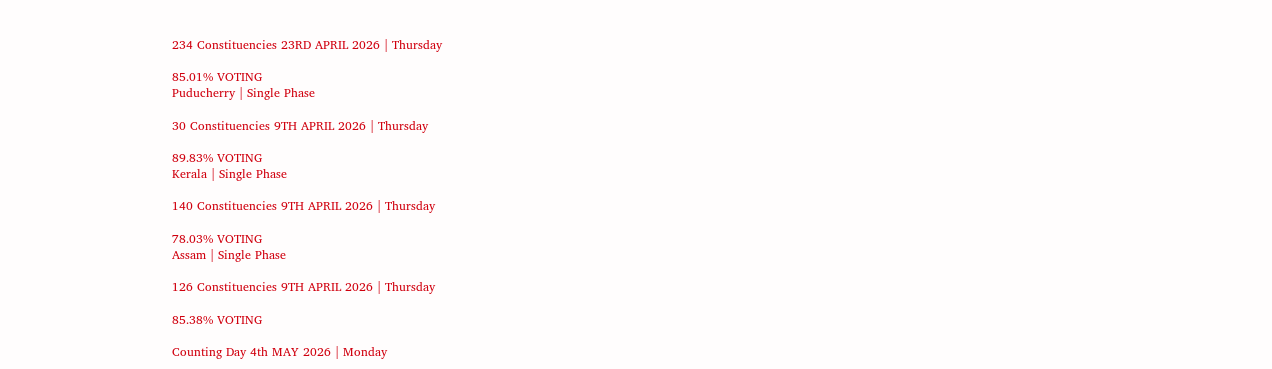234 Constituencies 23RD APRIL 2026 | Thursday

85.01% VOTING
Puducherry | Single Phase

30 Constituencies 9TH APRIL 2026 | Thursday

89.83% VOTING
Kerala | Single Phase

140 Constituencies 9TH APRIL 2026 | Thursday

78.03% VOTING
Assam | Single Phase

126 Constituencies 9TH APRIL 2026 | Thursday

85.38% VOTING

Counting Day 4th MAY 2026 | Monday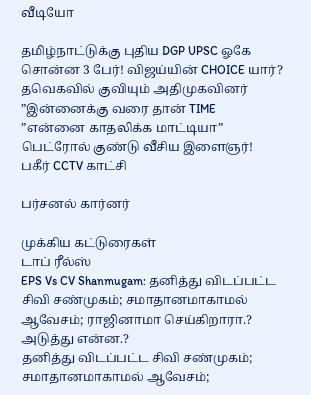வீடியோ

தமிழ்நாட்டுக்கு புதிய DGP UPSC ஓகே சொன்ன 3 பேர்! விஜய்யின் CHOICE யார்?
தவெகவில் குவியும் அதிமுகவினர்
”இன்னைக்கு வரை தான் TIME
”என்னை காதலிக்க மாட்டியா” பெட்ரோல் குண்டு வீசிய இளைஞர்! பகீர் CCTV காட்சி

பர்சனல் கார்னர்

முக்கிய கட்டுரைகள்
டாப் ரீல்ஸ்
EPS Vs CV Shanmugam: தனித்து விடப்பட்ட சிவி சண்முகம்; சமாதானமாகாமல் ஆவேசம்; ராஜினாமா செய்கிறாரா.? அடுத்து என்ன.?
தனித்து விடப்பட்ட சிவி சண்முகம்; சமாதானமாகாமல் ஆவேசம்;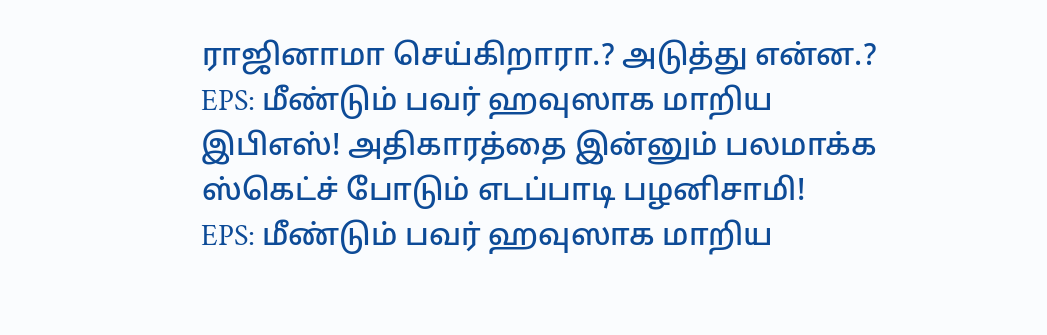ராஜினாமா செய்கிறாரா.? அடுத்து என்ன.?
EPS: மீண்டும் பவர் ஹவுஸாக மாறிய இபிஎஸ்! அதிகாரத்தை இன்னும் பலமாக்க ஸ்கெட்ச் போடும் எடப்பாடி பழனிசாமி!
EPS: மீண்டும் பவர் ஹவுஸாக மாறிய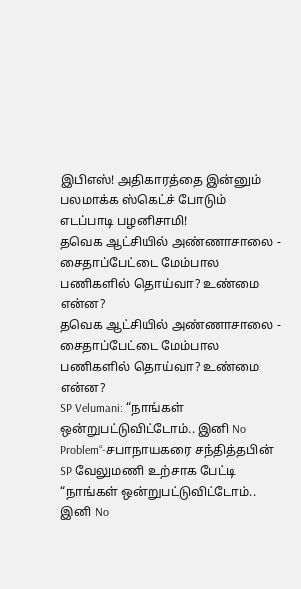இபிஎஸ்! அதிகாரத்தை இன்னும் பலமாக்க ஸ்கெட்ச் போடும் எடப்பாடி பழனிசாமி!
தவெக ஆட்சியில் அண்ணாசாலை - சைதாப்பேட்டை மேம்பால பணிகளில் தொய்வா? உண்மை என்ன?
தவெக ஆட்சியில் அண்ணாசாலை - சைதாப்பேட்டை மேம்பால பணிகளில் தொய்வா? உண்மை என்ன?
SP Velumani: “நாங்கள் ஒன்றுபட்டுவிட்டோம்.. இனி No Problem“-சபாநாயகரை சந்தித்தபின் SP வேலுமணி உற்சாக பேட்டி
“நாங்கள் ஒன்றுபட்டுவிட்டோம்.. இனி No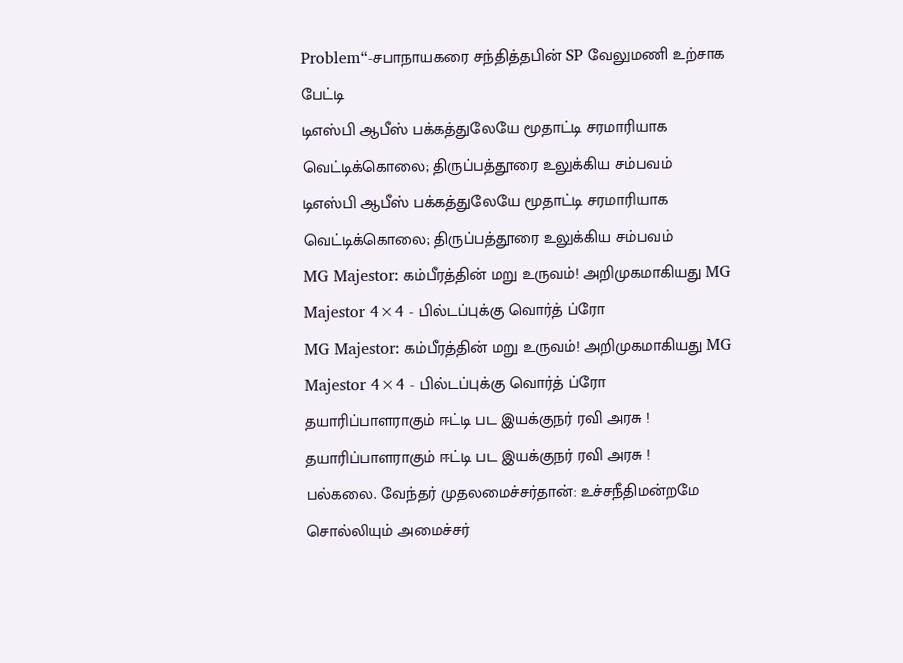Problem“-சபாநாயகரை சந்தித்தபின் SP வேலுமணி உற்சாக பேட்டி
டிஎஸ்பி ஆபீஸ் பக்கத்துலேயே மூதாட்டி சரமாரியாக வெட்டிக்கொலை; திருப்பத்தூரை உலுக்கிய சம்பவம்
டிஎஸ்பி ஆபீஸ் பக்கத்துலேயே மூதாட்டி சரமாரியாக வெட்டிக்கொலை; திருப்பத்தூரை உலுக்கிய சம்பவம்
MG Majestor: கம்பீரத்தின் மறு உருவம்! அறிமுகமாகியது MG Majestor 4×4 - பில்டப்புக்கு வொர்த் ப்ரோ
MG Majestor: கம்பீரத்தின் மறு உருவம்! அறிமுகமாகியது MG Majestor 4×4 - பில்டப்புக்கு வொர்த் ப்ரோ
தயாரிப்பாளராகும் ஈட்டி பட இயக்குநர் ரவி அரசு !
தயாரிப்பாளராகும் ஈட்டி பட இயக்குநர் ரவி அரசு !
பல்கலை. வேந்தர் முதலமைச்சர்தான்: உச்சநீதிமன்றமே சொல்லியும் அமைச்சர்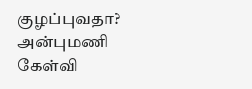குழப்புவதா? அன்புமணி கேள்வி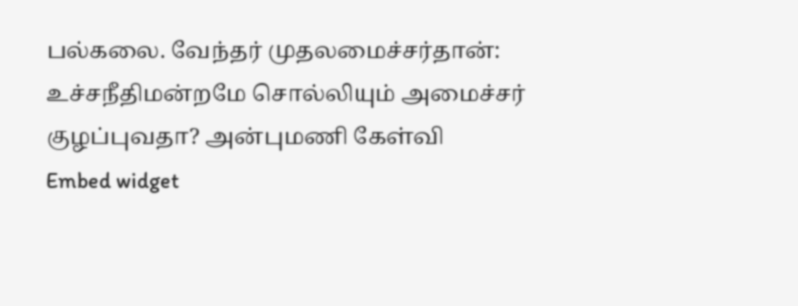பல்கலை. வேந்தர் முதலமைச்சர்தான்: உச்சநீதிமன்றமே சொல்லியும் அமைச்சர் குழப்புவதா? அன்புமணி கேள்வி
Embed widget